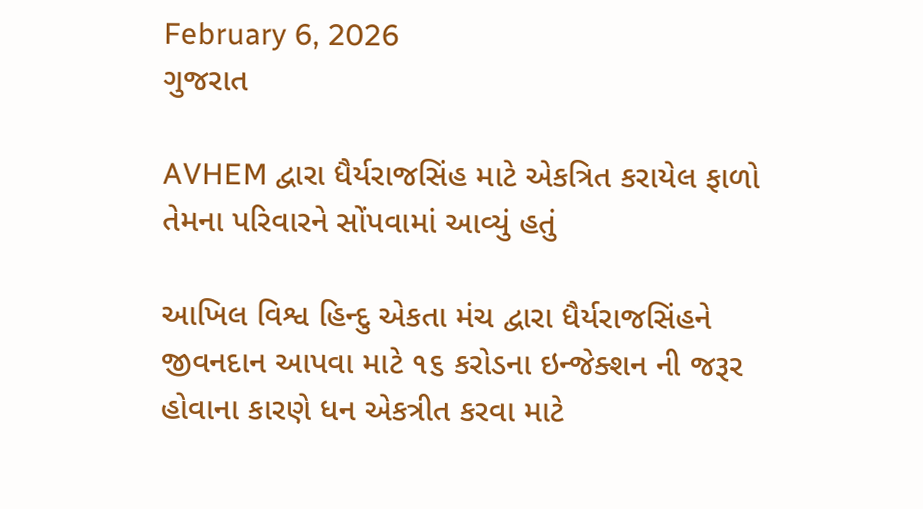February 6, 2026
ગુજરાત

AVHEM દ્વારા ધૈર્યરાજસિંહ માટે એકત્રિત કરાયેલ ફાળો તેમના પરિવારને સોંપવામાં આવ્યું હતું

આખિલ વિશ્વ હિન્દુ એકતા મંચ દ્વારા ધૈર્યરાજસિંહને જીવનદાન આપવા માટે ૧૬ કરોડના ઇન્જેક્શન ની જરૂર હોવાના કારણે ધન એકત્રીત કરવા માટે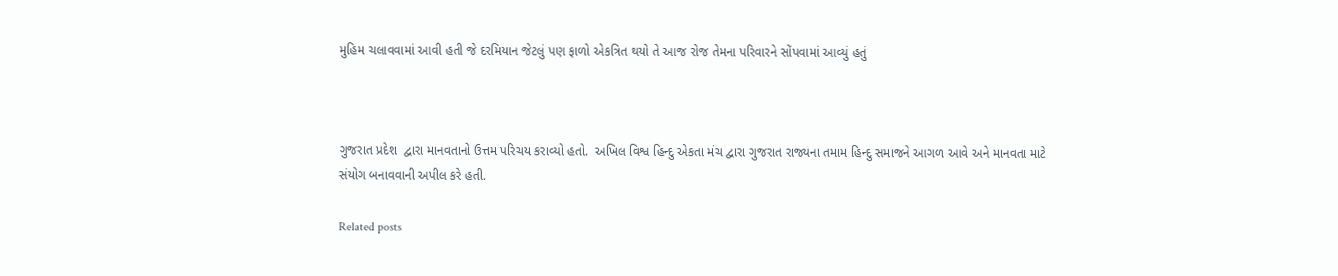મુહિમ ચલાવવામાં આવી હતી જે દરમિયાન જેટલું પણ ફાળો એકત્રિત થયો તે આજ રોજ તેમના પરિવારને સોંપવામાં આવ્યું હતું



ગુજરાત પ્રદેશ  દ્વારા માનવતાનો ઉત્તમ પરિચય કરાવ્યો હતો.  અખિલ વિશ્વ હિન્દુ એકતા મંચ દ્વારા ગુજરાત રાજ્યના તમામ હિન્દુ સમાજને આગળ આવે અને માનવતા માટે સંયોગ બનાવવાની અપીલ કરે હતી.

Related posts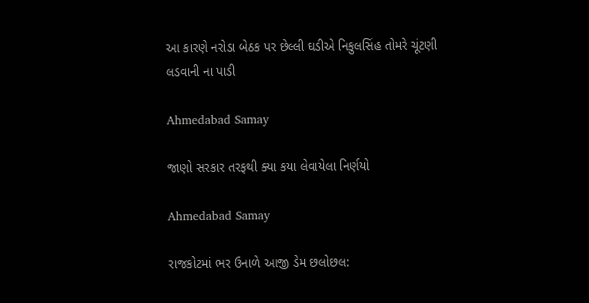આ કારણે નરોડા બેઠક પર છેલ્લી ઘડીએ નિકુલસિંહ તોમરે ચૂંટણી લડવાની ના પાડી

Ahmedabad Samay

જાણો સરકાર તરફથી ક્યા કયા લેવાયેલા નિર્ણયો

Ahmedabad Samay

રાજકોટમાં ભર ઉનાળે આજી ડેમ છલોછલ: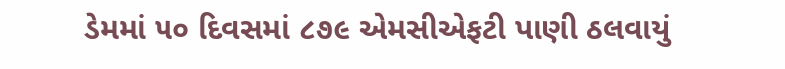ડેમમાં ૫૦ દિવસમાં ૮૭૯ એમસીએફટી પાણી ઠલવાયું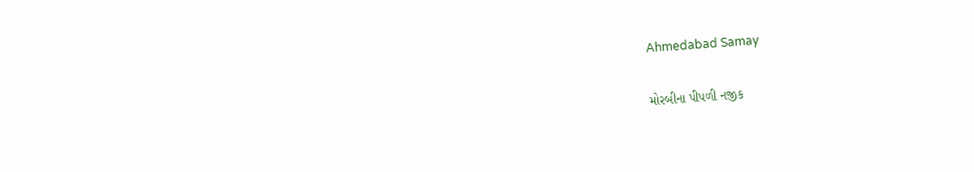Ahmedabad Samay

મોરબીના પીપળી નજીક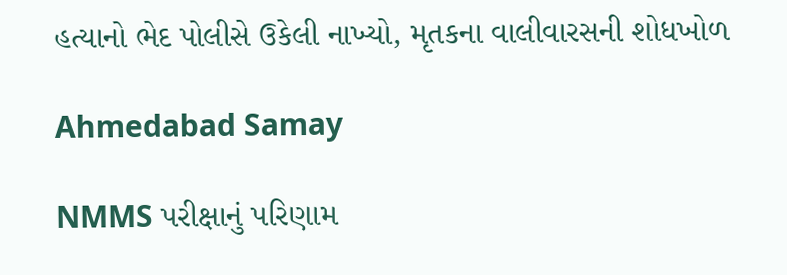હત્યાનો ભેદ પોલીસે ઉકેલી નાખ્યો, મૃતકના વાલીવારસની શોધખોળ

Ahmedabad Samay

NMMS પરીક્ષાનું પરિણામ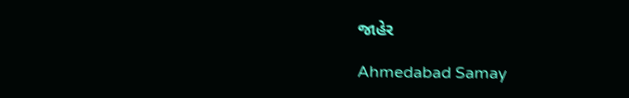જાહેર

Ahmedabad Samay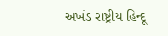અખંડ રાષ્ટ્રીય હિન્દૂ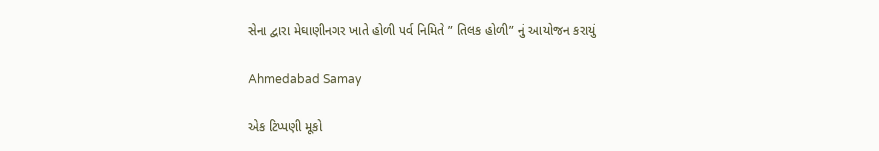સેના દ્વારા મેઘાણીનગર ખાતે હોળી પર્વ નિમિતે ” તિલક હોળી” નું આયોજન કરાયું

Ahmedabad Samay

એક ટિપ્પણી મૂકો